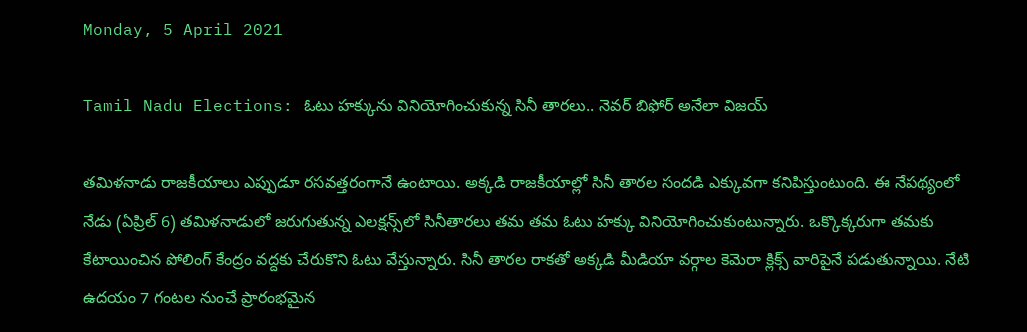Monday, 5 April 2021

Tamil Nadu Elections: ఓటు హక్కును వినియోగించుకున్న సినీ తారలు.. నెవర్ బిఫోర్ అనేలా విజయ్

తమిళనాడు రాజకీయాలు ఎప్పుడూ రసవత్తరంగానే ఉంటాయి. అక్కడి రాజకీయాల్లో సినీ తారల సందడి ఎక్కువగా కనిపిస్తుంటుంది. ఈ నేపథ్యంలో నేడు (ఏప్రిల్ 6) తమిళనాడులో జరుగుతున్న ఎలక్షన్స్‌లో సినీతారలు తమ తమ ఓటు హక్కు వినియోగించుకుంటున్నారు. ఒక్కొక్కరుగా తమకు కేటాయించిన పోలింగ్ కేంద్రం వద్దకు చేరుకొని ఓటు వేస్తున్నారు. సినీ తారల రాకతో అక్కడి మీడియా వర్గాల కెమెరా క్లిక్స్ వారిపైనే పడుతున్నాయి. నేటి ఉదయం 7 గంటల నుంచే ప్రారంభమైన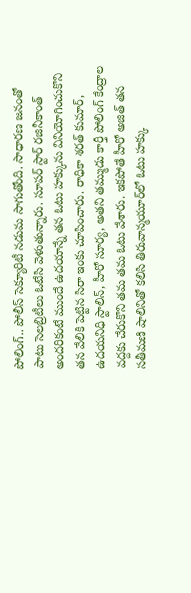పోలింగ్.. పోలీస్ సెక్యూరిటీ నడుమ సాగుతోంది. సాధారణ జనంతో పాటు సెలబ్రిటీలు ఓటేసి వెళుతున్నారు. సూపర్ స్టార్ రజినీకాంత్ అందరికంటే ముందే ఉదయాన్నే తన ఓటు హక్కును వినియోగించుకొని తన వేలికి పెట్టిన సిరా ఇంకు చూపించారు. రాధికా శరత్ కుమార్, ఉదయనిధి స్టాలిన్, హీరో సూర్య, అతని తమ్ముడు కార్తీ పోలింగ్ కేంద్రాల వద్దకు చేరుకొని తమ తమ ఓటు వేశారు. ఇకపోతే హీరో అజిత్ తన సతీమణి షాలినితో కలిసి తిరువాన్మయూర్‌లో ఓటు హక్కు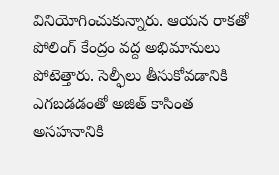వినియోగించుకున్నారు. ఆయన రాకతో పోలింగ్ కేంద్రం వద్ద అభిమానులు పోటెత్తారు. సెల్ఫీలు తీసుకోవడానికి ఎగబడడంతో అజిత్ కాసింత అసహనానికి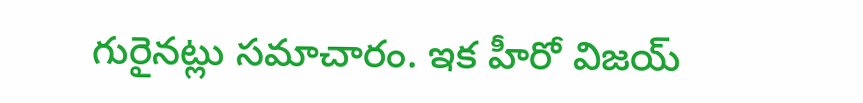గురైనట్లు సమాచారం. ఇక హీరో విజయ్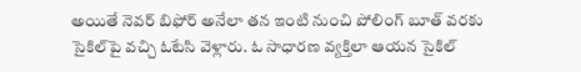అయితే నెవర్ బిఫోర్ అనేలా తన ఇంటి నుంచి పోలింగ్ బూత్ వరకు సైకిల్‌పై వచ్చి ఓటేసి వెళ్లారు. ఓ సాధారణ వ్యక్తిలా ఆయన సైకిల్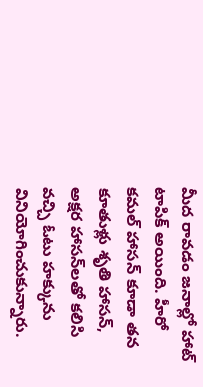మీద రావడం జనాల్లో హాట్ టాపిక్ అయింది. హీరో కమల్ హాసన్ కూడా తన కూతుళ్లు శృతి హాసన్, అక్షర హాసన్‌లతో కలిసి వచ్చి ఓటు హక్కును వినియోగించుకున్నారు.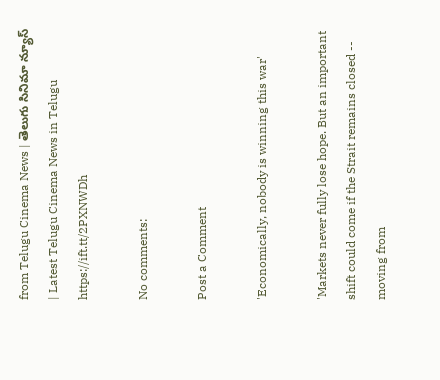from Telugu Cinema News | తెలుగు సినిమా న్యూస్ | Latest Telugu Cinema News in Telugu https://ift.tt/2PXNWDh

No comments:

Post a Comment

'Economically, nobody is winning this war'

'Markets never fully lose hope. But an important shift could come if the Strait remains closed -- moving from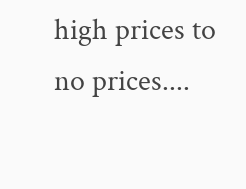high prices to no prices....